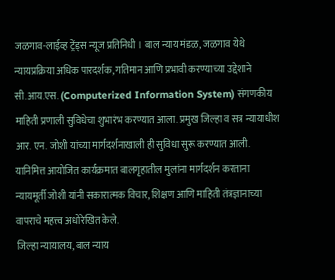जळगाव-लाईव्ह ट्रेंड्स न्यूज प्रतिनिधी । बाल न्याय मंडळ, जळगाव येथे न्यायप्रक्रिया अधिक पारदर्शक, गतिमान आणि प्रभावी करण्याच्या उद्देशाने सी.आय.एस. (Computerized Information System) संगणकीय माहिती प्रणाली सुविधेचा शुभारंभ करण्यात आला. प्रमुख जिल्हा व सत्र न्यायाधीश आर. एन. जोशी यांच्या मार्गदर्शनाखाली ही सुविधा सुरू करण्यात आली. यानिमित्त आयोजित कार्यक्रमात बालगृहातील मुलांना मार्गदर्शन करताना न्यायमूर्ती जोशी यांनी सकारात्मक विचार, शिक्षण आणि माहिती तंत्रज्ञानाच्या वापराचे महत्त्व अधोरेखित केले.
जिल्हा न्यायालय, बाल न्याय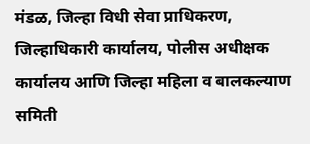मंडळ, जिल्हा विधी सेवा प्राधिकरण, जिल्हाधिकारी कार्यालय, पोलीस अधीक्षक कार्यालय आणि जिल्हा महिला व बालकल्याण समिती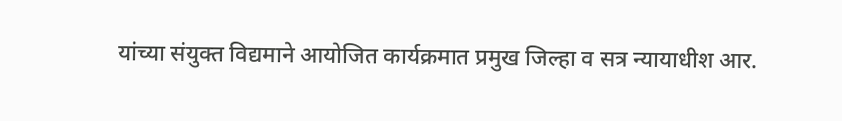यांच्या संयुक्त विद्यमाने आयोजित कार्यक्रमात प्रमुख जिल्हा व सत्र न्यायाधीश आर.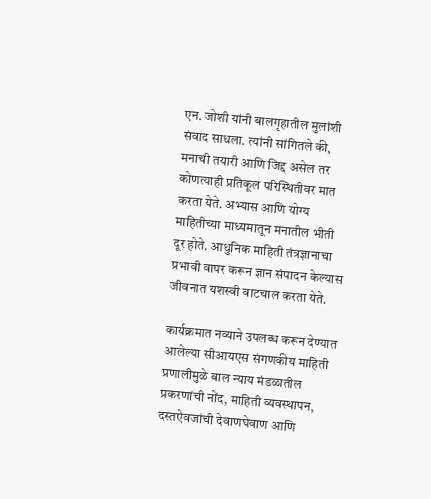एन. जोशी यांनी बालगृहातील मुलांशी संवाद साधला. त्यांनी सांगितले की, मनाची तयारी आणि जिद्द असेल तर कोणत्याही प्रतिकूल परिस्थितीवर मात करता येते. अभ्यास आणि योग्य माहितीच्या माध्यमातून मनातील भीती दूर होते. आधुनिक माहिती तंत्रज्ञानाचा प्रभावी वापर करून ज्ञान संपादन केल्यास जीवनात यशस्वी वाटचाल करता येते.

कार्यक्रमात नव्याने उपलब्ध करून देण्यात आलेल्या सीआयएस संगणकीय माहिती प्रणालीमुळे बाल न्याय मंडळातील प्रकरणांची नोंद, माहिती व्यवस्थापन, दस्तऐवजांची देवाणघेवाण आणि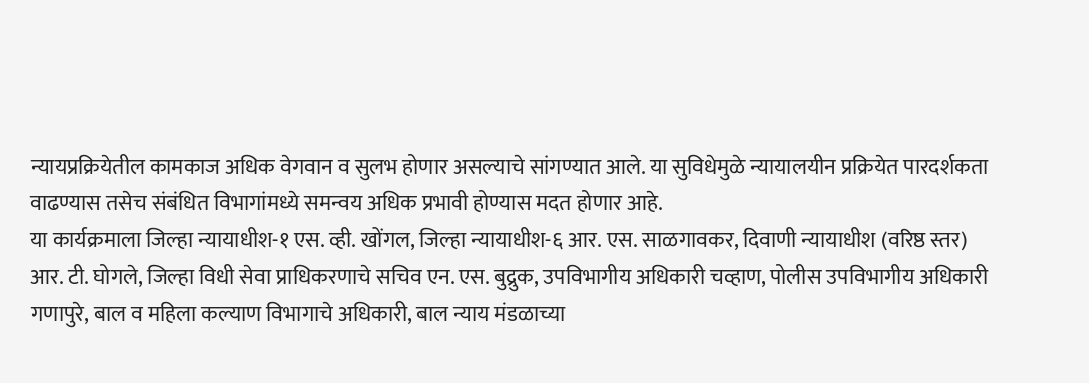न्यायप्रक्रियेतील कामकाज अधिक वेगवान व सुलभ होणार असल्याचे सांगण्यात आले. या सुविधेमुळे न्यायालयीन प्रक्रियेत पारदर्शकता वाढण्यास तसेच संबंधित विभागांमध्ये समन्वय अधिक प्रभावी होण्यास मदत होणार आहे.
या कार्यक्रमाला जिल्हा न्यायाधीश-१ एस. व्ही. खोंगल, जिल्हा न्यायाधीश-६ आर. एस. साळगावकर, दिवाणी न्यायाधीश (वरिष्ठ स्तर) आर. टी. घोगले, जिल्हा विधी सेवा प्राधिकरणाचे सचिव एन. एस. बुद्रुक, उपविभागीय अधिकारी चव्हाण, पोलीस उपविभागीय अधिकारी गणापुरे, बाल व महिला कल्याण विभागाचे अधिकारी, बाल न्याय मंडळाच्या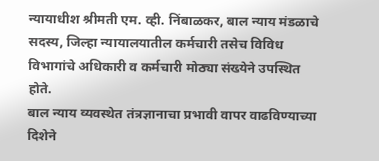न्यायाधीश श्रीमती एम. व्ही. निंबाळकर, बाल न्याय मंडळाचे सदस्य, जिल्हा न्यायालयातील कर्मचारी तसेच विविध विभागांचे अधिकारी व कर्मचारी मोठ्या संख्येने उपस्थित होते.
बाल न्याय व्यवस्थेत तंत्रज्ञानाचा प्रभावी वापर वाढविण्याच्या दिशेने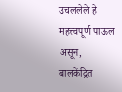उचललेले हे महत्त्वपूर्ण पाऊल असून, बालकेंद्रित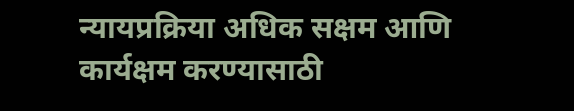न्यायप्रक्रिया अधिक सक्षम आणि कार्यक्षम करण्यासाठी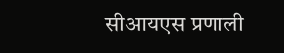सीआयएस प्रणाली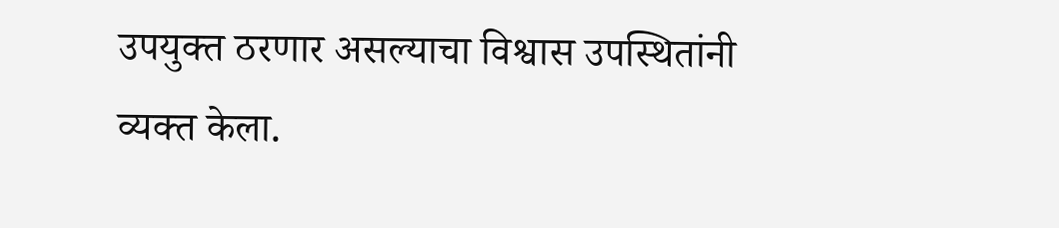उपयुक्त ठरणार असल्याचा विश्वास उपस्थितांनी व्यक्त केला.